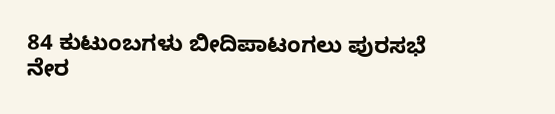84 ಕುಟುಂಬಗಳು ಬೀದಿಪಾಟಂಗಲು ಪುರಸಭೆ ನೇರ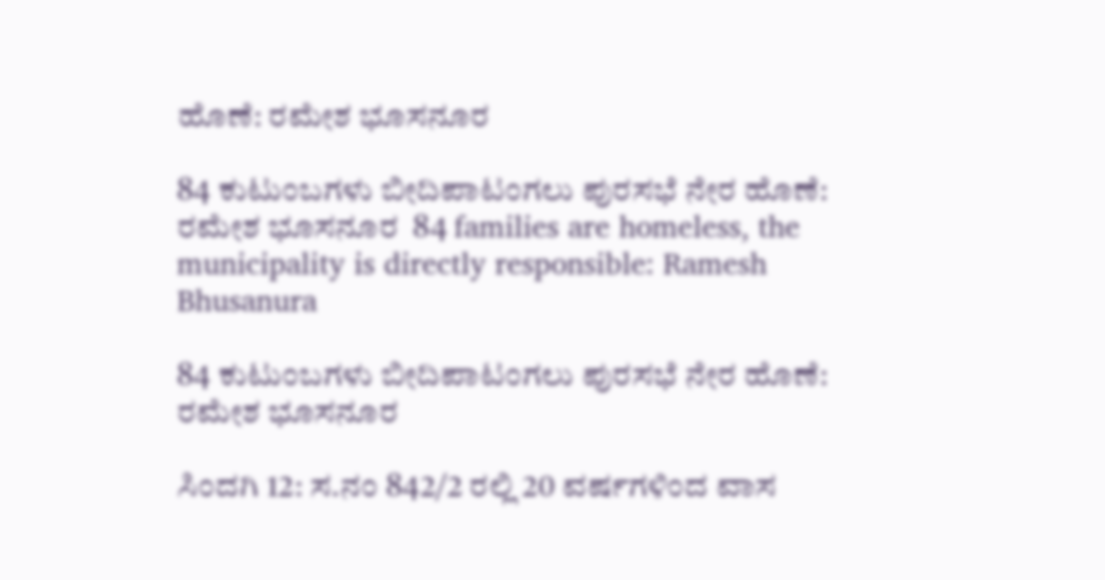ಹೊಣೆ: ರಮೇಶ ಭೂಸನೂರ

84 ಕುಟುಂಬಗಳು ಬೀದಿಪಾಟಂಗಲು ಪುರಸಭೆ ನೇರ ಹೊಣೆ: ರಮೇಶ ಭೂಸನೂರ  84 families are homeless, the municipality is directly responsible: Ramesh Bhusanura

84 ಕುಟುಂಬಗಳು ಬೀದಿಪಾಟಂಗಲು ಪುರಸಭೆ ನೇರ ಹೊಣೆ: ರಮೇಶ ಭೂಸನೂರ

ಸಿಂದಗಿ 12: ಸ.ನಂ 842/2 ರಲ್ಲಿ 20 ವರ್ಷಗಳಿಂದ ವಾಸ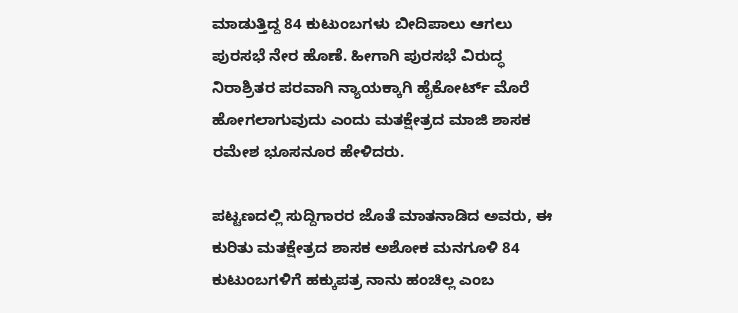ಮಾಡುತ್ತಿದ್ದ 84 ಕುಟುಂಬಗಳು ಬೀದಿಪಾಲು ಆಗಲು ಪುರಸಭೆ ನೇರ ಹೊಣೆ. ಹೀಗಾಗಿ ಪುರಸಭೆ ವಿರುದ್ಧ ನಿರಾಶ್ರಿತರ ಪರವಾಗಿ ನ್ಯಾಯಕ್ಕಾಗಿ ಹೈಕೋರ್ಟ್‌ ಮೊರೆ ಹೋಗಲಾಗುವುದು ಎಂದು ಮತಕ್ಷೇತ್ರದ ಮಾಜಿ ಶಾಸಕ ರಮೇಶ ಭೂಸನೂರ ಹೇಳಿದರು.

ಪಟ್ಟಣದಲ್ಲಿ ಸುದ್ದಿಗಾರರ ಜೊತೆ ಮಾತನಾಡಿದ ಅವರು, ಈ ಕುರಿತು ಮತಕ್ಷೇತ್ರದ ಶಾಸಕ ಅಶೋಕ ಮನಗೂಳಿ 84 ಕುಟುಂಬಗಳಿಗೆ ಹಕ್ಕುಪತ್ರ ನಾನು ಹಂಚಿಲ್ಲ ಎಂಬ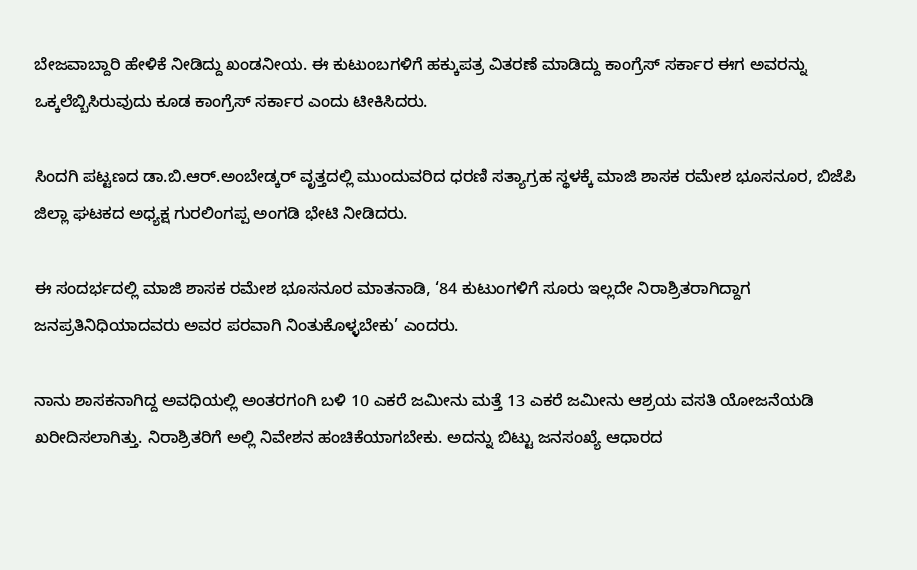ಬೇಜವಾಬ್ದಾರಿ ಹೇಳಿಕೆ ನೀಡಿದ್ದು ಖಂಡನೀಯ. ಈ ಕುಟುಂಬಗಳಿಗೆ ಹಕ್ಕುಪತ್ರ ವಿತರಣೆ ಮಾಡಿದ್ದು ಕಾಂಗ್ರೆಸ್ ಸರ್ಕಾರ ಈಗ ಅವರನ್ನು ಒಕ್ಕಲೆಬ್ಬಿಸಿರುವುದು ಕೂಡ ಕಾಂಗ್ರೆಸ್ ಸರ್ಕಾರ ಎಂದು ಟೀಕಿಸಿದರು.

ಸಿಂದಗಿ ಪಟ್ಟಣದ ಡಾ.ಬಿ.ಆರ್‌.ಅಂಬೇಡ್ಕರ್ ವೃತ್ತದಲ್ಲಿ ಮುಂದುವರಿದ ಧರಣಿ ಸತ್ಯಾಗ್ರಹ ಸ್ಥಳಕ್ಕೆ ಮಾಜಿ ಶಾಸಕ ರಮೇಶ ಭೂಸನೂರ, ಬಿಜೆಪಿ ಜಿಲ್ಲಾ ಘಟಕದ ಅಧ್ಯಕ್ಷ ಗುರಲಿಂಗಪ್ಪ ಅಂಗಡಿ ಭೇಟಿ ನೀಡಿದರು.

ಈ ಸಂದರ್ಭದಲ್ಲಿ ಮಾಜಿ ಶಾಸಕ ರಮೇಶ ಭೂಸನೂರ ಮಾತನಾಡಿ, ‘84 ಕುಟುಂಗಳಿಗೆ ಸೂರು ಇಲ್ಲದೇ ನಿರಾಶ್ರಿತರಾಗಿದ್ದಾಗ ಜನಪ್ರತಿನಿಧಿಯಾದವರು ಅವರ ಪರವಾಗಿ ನಿಂತುಕೊಳ್ಳಬೇಕು’ ಎಂದರು.

ನಾನು ಶಾಸಕನಾಗಿದ್ದ ಅವಧಿಯಲ್ಲಿ ಅಂತರಗಂಗಿ ಬಳಿ 10 ಎಕರೆ ಜಮೀನು ಮತ್ತೆ 13 ಎಕರೆ ಜಮೀನು ಆಶ್ರಯ ವಸತಿ ಯೋಜನೆಯಡಿ ಖರೀದಿಸಲಾಗಿತ್ತು. ನಿರಾಶ್ರಿತರಿಗೆ ಅಲ್ಲಿ ನಿವೇಶನ ಹಂಚಿಕೆಯಾಗಬೇಕು. ಅದನ್ನು ಬಿಟ್ಟು ಜನಸಂಖ್ಯೆ ಆಧಾರದ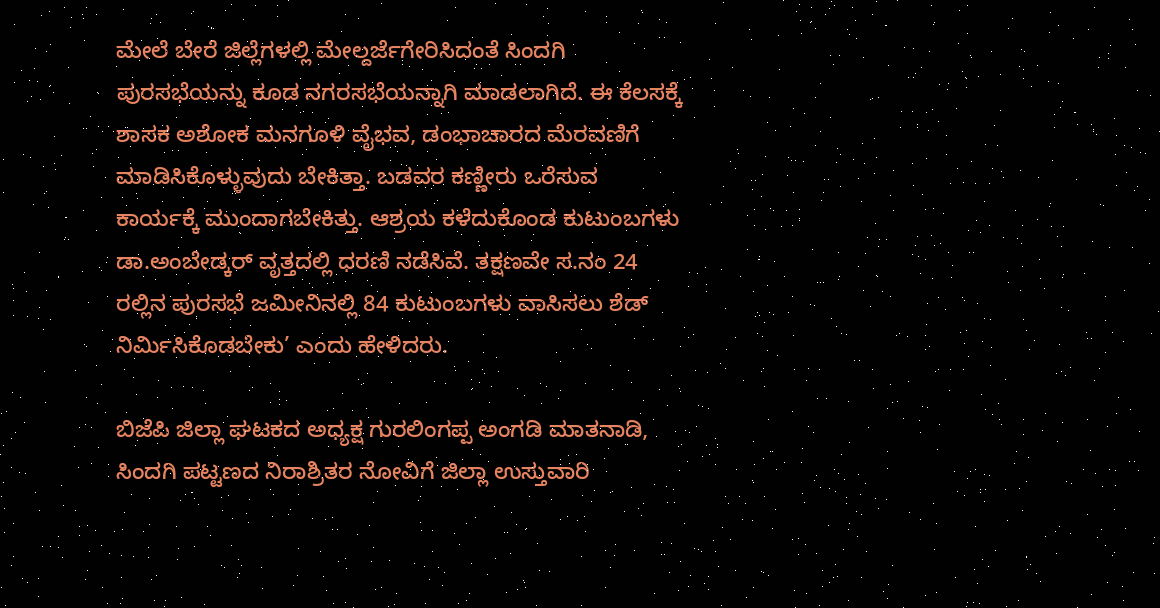ಮೇಲೆ ಬೇರೆ ಜಿಲ್ಲೆಗಳಲ್ಲಿ ಮೇಲ್ದರ್ಜೆಗೇರಿಸಿದಂತೆ ಸಿಂದಗಿ ಪುರಸಭೆಯನ್ನು ಕೂಡ ನಗರಸಭೆಯನ್ನಾಗಿ ಮಾಡಲಾಗಿದೆ. ಈ ಕೆಲಸಕ್ಕೆ ಶಾಸಕ ಅಶೋಕ ಮನಗೂಳಿ ವೈಭವ, ಡಂಭಾಚಾರದ ಮೆರವಣಿಗೆ ಮಾಡಿಸಿಕೊಳ್ಳುವುದು ಬೇಕಿತ್ತಾ. ಬಡವರ ಕಣ್ಣೀರು ಒರೆಸುವ ಕಾರ್ಯಕ್ಕೆ ಮುಂದಾಗಬೇಕಿತ್ತು. ಆಶ್ರಯ ಕಳೆದುಕೊಂಡ ಕುಟುಂಬಗಳು ಡಾ.ಅಂಬೇಡ್ಕರ್ ವೃತ್ತದಲ್ಲಿ ಧರಣಿ ನಡೆಸಿವೆ. ತಕ್ಷಣವೇ ಸ.ನಂ 24 ರಲ್ಲಿನ ಪುರಸಭೆ ಜಮೀನಿನಲ್ಲಿ 84 ಕುಟುಂಬಗಳು ವಾಸಿಸಲು ಶೆಡ್ ನಿರ್ಮಿಸಿಕೊಡಬೇಕು’ ಎಂದು ಹೇಳಿದರು.

ಬಿಜೆಪಿ ಜಿಲ್ಲಾ ಘಟಕದ ಅಧ್ಯಕ್ಷ ಗುರಲಿಂಗಪ್ಪ ಅಂಗಡಿ ಮಾತನಾಡಿ, ಸಿಂದಗಿ ಪಟ್ಟಣದ ನಿರಾಶ್ರಿತರ ನೋವಿಗೆ ಜಿಲ್ಲಾ ಉಸ್ತುವಾರಿ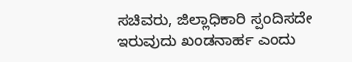ಸಚಿವರು, ಜಿಲ್ಲಾಧಿಕಾರಿ ಸ್ಪಂದಿಸದೇ ಇರುವುದು ಖಂಡನಾರ್ಹ ಎಂದು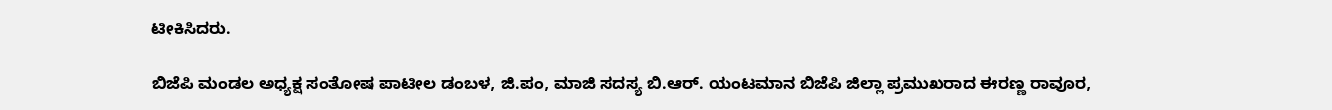ಟೀಕಿಸಿದರು.

ಬಿಜೆಪಿ ಮಂಡಲ ಅಧ್ಯಕ್ಷ ಸಂತೋಷ ಪಾಟೀಲ ಡಂಬಳ, ಜಿ.ಪಂ, ಮಾಜಿ ಸದಸ್ಯ ಬಿ.ಆರ್‌. ಯಂಟಮಾನ ಬಿಜೆಪಿ ಜಿಲ್ಲಾ ಪ್ರಮುಖರಾದ ಈರಣ್ಣ ರಾವೂರ,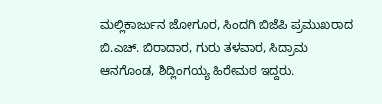ಮಲ್ಲಿಕಾರ್ಜುನ ಜೋಗೂರ, ಸಿಂದಗಿ ಬಿಜೆಪಿ ಪ್ರಮುಖರಾದ ಬಿ.ಎಚ್‌. ಬಿರಾದಾರ, ಗುರು ತಳವಾರ, ಸಿದ್ರಾಮ ಆನಗೊಂಡ, ಶಿದ್ಲಿಂಗಯ್ಯ ಹಿರೇಮಠ ಇದ್ದರು.